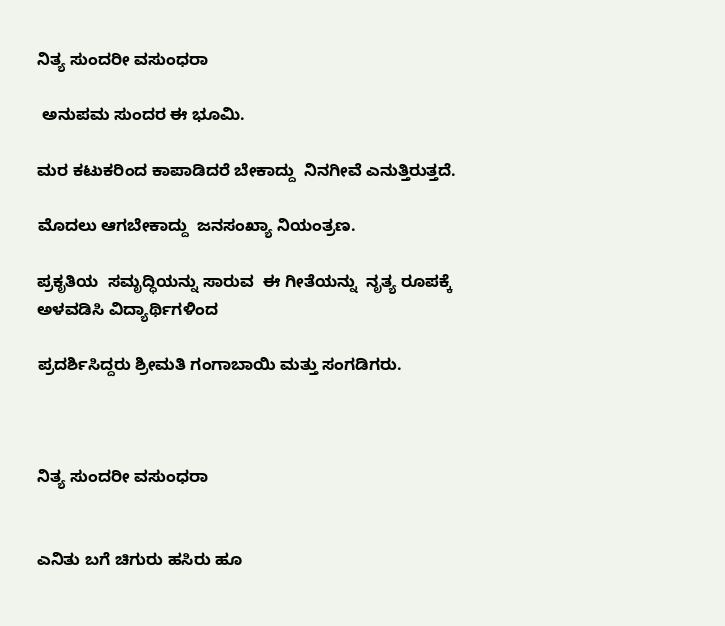ನಿತ್ಯ ಸುಂದರೀ ವಸುಂಧರಾ

 ಅನುಪಮ ಸುಂದರ ಈ ಭೂಮಿ.

ಮರ ಕಟುಕರಿಂದ ಕಾಪಾಡಿದರೆ ಬೇಕಾದ್ದು  ನಿನಗೀವೆ ಎನುತ್ತಿರುತ್ತದೆ.

ಮೊದಲು ಆಗಬೇಕಾದ್ದು  ಜನಸಂಖ್ಯಾ ನಿಯಂತ್ರಣ.

ಪ್ರಕೃತಿಯ  ಸಮೃದ್ಧಿಯನ್ನು ಸಾರುವ  ಈ ಗೀತೆಯನ್ನು  ನೃತ್ಯ ರೂಪಕ್ಕೆ ಅಳವಡಿಸಿ ವಿದ್ಯಾರ್ಥಿಗಳಿಂದ

ಪ್ರದರ್ಶಿಸಿದ್ದರು ಶ್ರೀಮತಿ ಗಂಗಾಬಾಯಿ ಮತ್ತು ಸಂಗಡಿಗರು.



ನಿತ್ಯ ಸುಂದರೀ ವಸುಂಧರಾ


ಎನಿತು ಬಗೆ ಚಿಗುರು ಹಸಿರು ಹೂ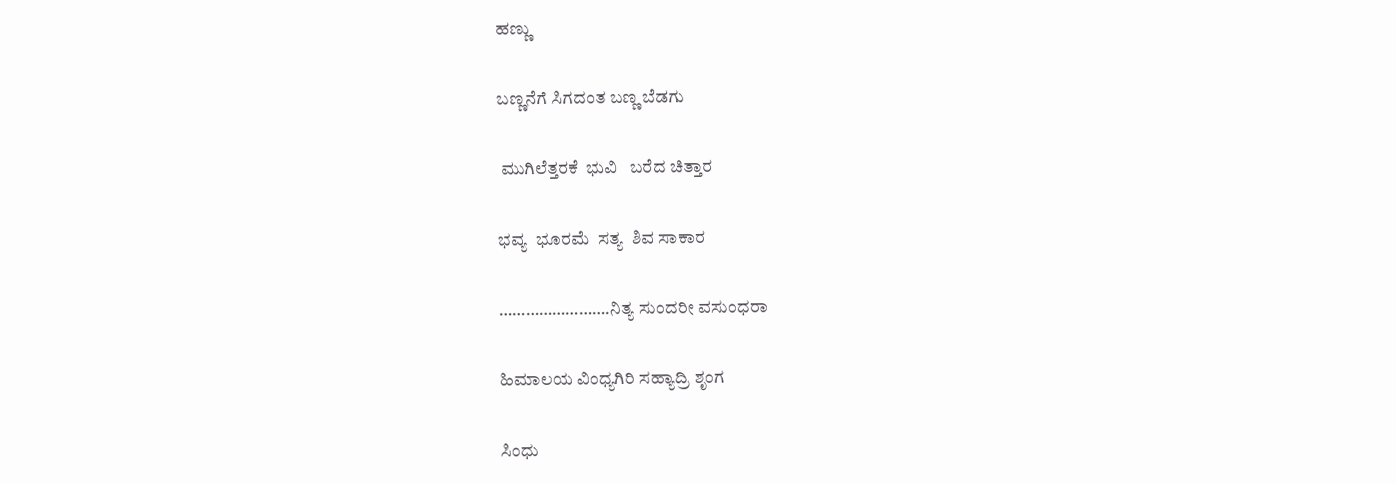ಹಣ್ಣು

ಬಣ್ಣನೆಗೆ ಸಿಗದಂತ ಬಣ್ಣ ಬೆಡಗು

 ಮುಗಿಲೆತ್ತರಕೆ  ಭುವಿ   ಬರೆದ ಚಿತ್ತಾರ

ಭವ್ಯ  ಭೂರಮೆ  ಸತ್ಯ  ಶಿವ ಸಾಕಾರ

…………………….ನಿತ್ಯ ಸುಂದರೀ ವಸುಂಧರಾ

ಹಿಮಾಲಯ ವಿಂಧ್ಯಗಿರಿ ಸಹ್ಯಾದ್ರಿ ಶೃಂಗ

ಸಿಂಧು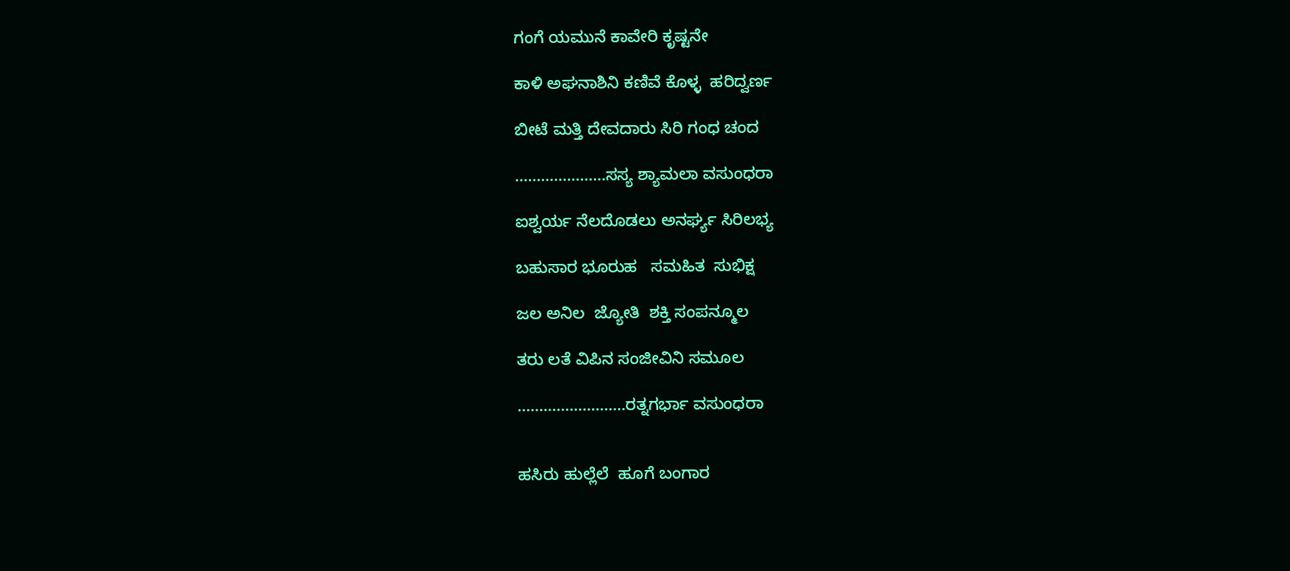ಗಂಗೆ ಯಮುನೆ ಕಾವೇರಿ ಕೃಷ್ಟನೇ

ಕಾಳಿ ಅಘನಾಶಿನಿ ಕಣಿವೆ ಕೊಳ್ಳ  ಹರಿದ್ವರ್ಣ

ಬೀಟೆ ಮತ್ತಿ ದೇವದಾರು ಸಿರಿ ಗಂಧ ಚಂದ

…………………ಸಸ್ಯ ಶ್ಯಾಮಲಾ ವಸುಂಧರಾ

ಐಶ್ವರ್ಯ ನೆಲದೊಡಲು ಅನರ್ಘ್ಯ ಸಿರಿಲಭ್ಯ

ಬಹುಸಾರ ಭೂರುಹ   ಸಮಹಿತ  ಸುಭಿಕ್ಷ

ಜಲ ಅನಿಲ  ಜ್ಯೋತಿ  ಶಕ್ತಿ ಸಂಪನ್ಮೂಲ

ತರು ಲತೆ ವಿಪಿನ ಸಂಜೀವಿನಿ ಸಮೂಲ

…………………….ರತ್ನಗರ್ಭಾ ವಸುಂಧರಾ


ಹಸಿರು ಹುಲ್ಲೆಲೆ  ಹೂಗೆ ಬಂಗಾರ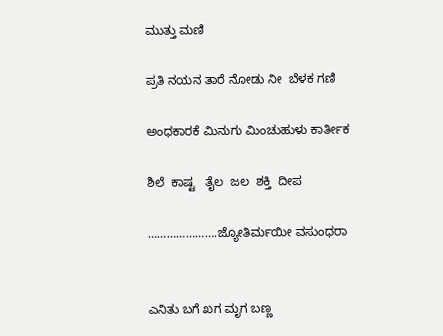ಮುತ್ತು ಮಣಿ

ಪ್ರತಿ ನಯನ ತಾರೆ ನೋಡು ನೀ  ಬೆಳಕ ಗಣಿ

ಅಂಧಕಾರಕೆ ಮಿನುಗು ಮಿಂಚುಹುಳು ಕಾರ್ತೀಕ

ಶಿಲೆ  ಕಾಷ್ಟ   ತೈಲ  ಜಲ  ಶಕ್ತಿ  ದೀಪ

………………….ಜ್ಯೋತಿರ್ಮಯೀ ವಸುಂಧರಾ


ಎನಿತು ಬಗೆ ಖಗ ಮೃಗ ಬಣ್ಣ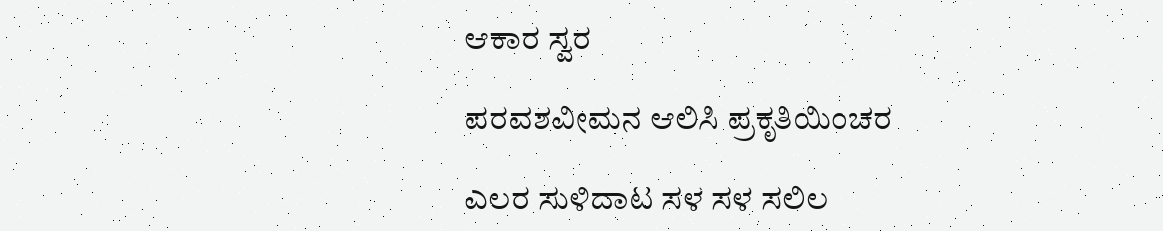ಆಕಾರ ಸ್ವರ

ಪರವಶವೀಮನ ಆಲಿಸಿ ಪ್ರಕೃತಿಯಿಂಚರ

ಎಲರ ಸುಳಿದಾಟ ಸಳ ಸಳ ಸಲಿಲ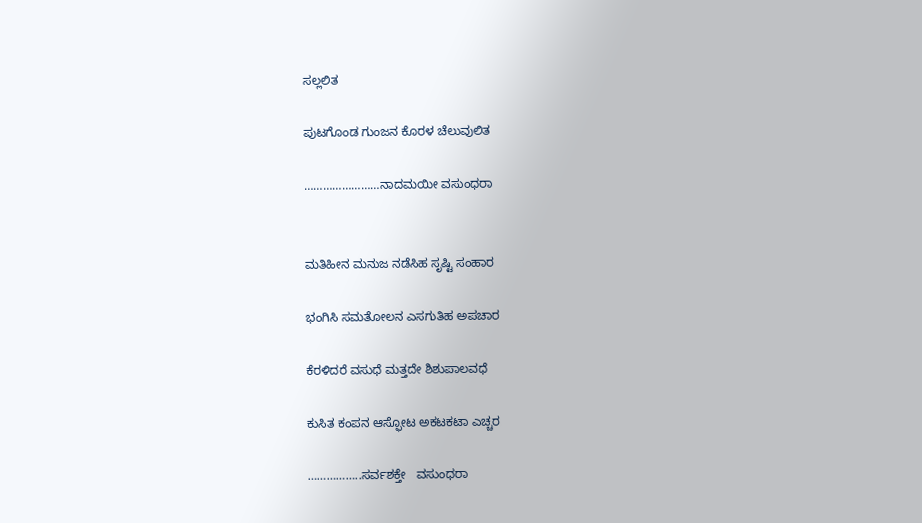ಸಲ್ಲಲಿತ

ಪುಟಗೊಂಡ ಗುಂಜನ ಕೊರಳ ಚೆಲುವುಲಿತ

……………………ನಾದಮಯೀ ವಸುಂಧರಾ


ಮತಿಹೀನ ಮನುಜ ನಡೆಸಿಹ ಸೃಷ್ಟಿ ಸಂಹಾರ

ಭಂಗಿಸಿ ಸಮತೋಲನ ಎಸಗುತಿಹ ಅಪಚಾರ

ಕೆರಳಿದರೆ ವಸುಧೆ ಮತ್ತದೇ ಶಿಶುಪಾಲವಧೆ

ಕುಸಿತ ಕಂಪನ ಆಸ್ಫೋಟ ಅಕಟಕಟಾ ಎಚ್ಚರ

……………..ಸರ್ವಶಕ್ತೇ   ವಸುಂಧರಾ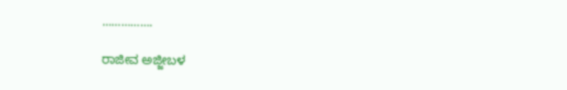…………….

ರಾಜೀವ ಅಜ್ಜೀಬಳ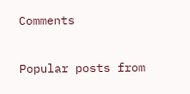Comments

Popular posts from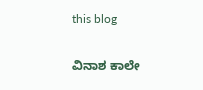this blog

ವಿನಾಶ ಕಾಲೇ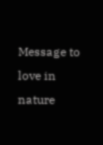Message to love in nature